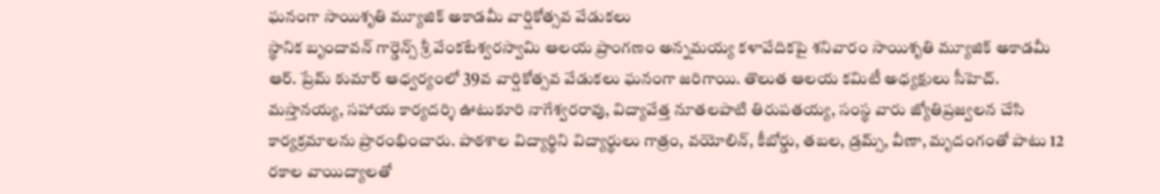ఘనంగా సాయిశృతి మ్యూజిక్ అకాడమీ వార్షికోత్సవ వేడుకలు
స్థానిక బృందావన్ గార్డెన్స్ శ్రీ వేంకటేశ్వరస్వామి ఆలయ ప్రాంగణం అన్నమయ్య కళావేదికపై శనివారం సాయిశృతి మ్యూజిక్ అకాడమీ ఆర్. ప్రేమ్ కుమార్ ఆధ్వర్యంలో 39వ వార్షికోత్సవ వేడుకలు ఘనంగా జరిగాయి. తొలుత ఆలయ కమిటీ అధ్యక్షులు సీహెచ్. మస్తానయ్య, సహాయ కార్యదర్శి ఊటుకూరి నాగేశ్వరరావు, విద్యావేత్త నూతలపాటి తిరుపతయ్య, సంస్థ వారు జ్యోతిప్రజ్వలన చేసి కార్యక్రమాలను ప్రారంభించారు. పాఠశాల విద్యార్థిని విద్యార్థులు గాత్రం, వయోలిన్, కీబోర్డు, తబల, డ్రమ్స్, వీణా, మృదంగంతో పాటు 12 రకాల వాయిద్యాలతో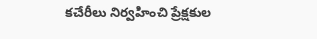కచేరీలు నిర్వహించి ప్రేక్షకుల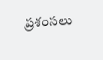ప్రశంసలు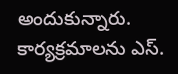అందుకున్నారు. కార్యక్రమాలను ఎస్.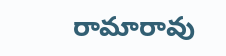రామారావు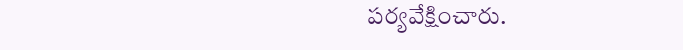పర్యవేక్షించారు.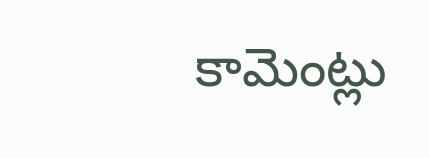కామెంట్లు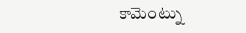కామెంట్ను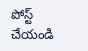పోస్ట్ చేయండి